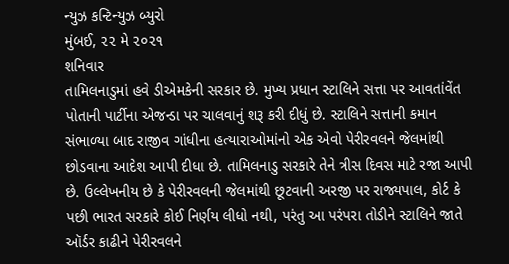ન્યુઝ કન્ટિન્યુઝ બ્યુરો
મુંબઈ, ૨૨ મે ૨૦૨૧
શનિવાર
તામિલનાડુમાં હવે ડીએમકેની સરકાર છે. મુખ્ય પ્રધાન સ્ટાલિને સત્તા પર આવતાંવેંત પોતાની પાર્ટીના એજન્ડા પર ચાલવાનું શરૂ કરી દીધું છે. સ્ટાલિને સત્તાની કમાન સંભાળ્યા બાદ રાજીવ ગાંધીના હત્યારાઓમાંનો એક એવો પેરીરવલને જેલમાંથી છોડવાના આદેશ આપી દીધા છે. તામિલનાડુ સરકારે તેને ત્રીસ દિવસ માટે રજા આપી છે. ઉલ્લેખનીય છે કે પેરીરવલની જેલમાંથી છૂટવાની અરજી પર રાજ્યપાલ, કોર્ટ કે પછી ભારત સરકારે કોઈ નિર્ણય લીધો નથી, પરંતુ આ પરંપરા તોડીને સ્ટાલિને જાતે ઑર્ડર કાઢીને પેરીરવલને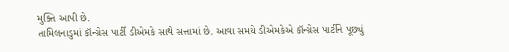મુક્તિ આપી છે.
તામિલનાડુમાં કૉન્ગ્રેસ પાર્ટી ડીએમકે સાથે સત્તામાં છે. આવા સમયે ડીએમકેએ કૉન્ગ્રેસ પાર્ટીને પૂછ્યું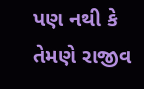પણ નથી કે તેમણે રાજીવ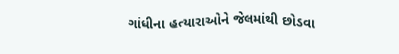ગાંધીના હત્યારાઓને જેલમાંથી છોડવા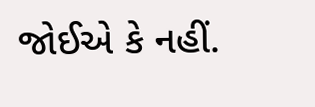જોઈએ કે નહીં.